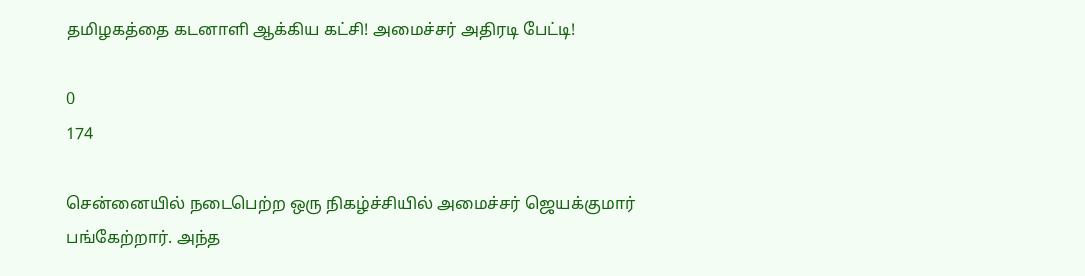தமிழகத்தை கடனாளி ஆக்கிய கட்சி! அமைச்சர் அதிரடி பேட்டி!

0
174

சென்னையில் நடைபெற்ற ஒரு நிகழ்ச்சியில் அமைச்சர் ஜெயக்குமார் பங்கேற்றார். அந்த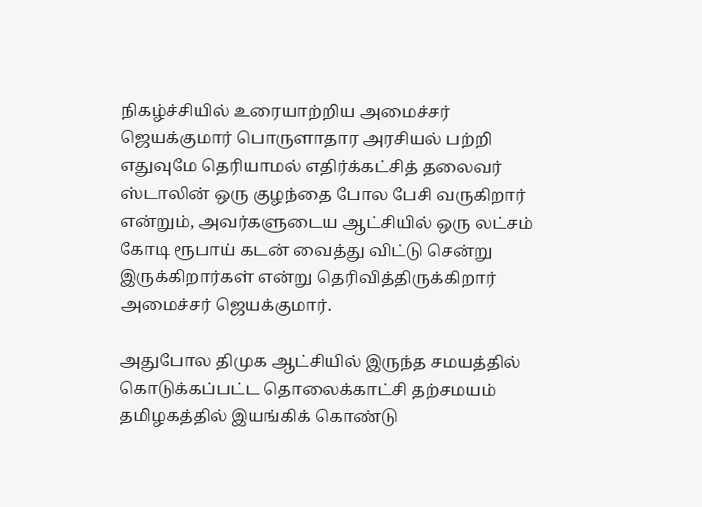நிகழ்ச்சியில் உரையாற்றிய அமைச்சர் ஜெயக்குமார் பொருளாதார அரசியல் பற்றி எதுவுமே தெரியாமல் எதிர்க்கட்சித் தலைவர் ஸ்டாலின் ஒரு குழந்தை போல பேசி வருகிறார் என்றும், அவர்களுடைய ஆட்சியில் ஒரு லட்சம் கோடி ரூபாய் கடன் வைத்து விட்டு சென்று இருக்கிறார்கள் என்று தெரிவித்திருக்கிறார் அமைச்சர் ஜெயக்குமார்.

அதுபோல திமுக ஆட்சியில் இருந்த சமயத்தில் கொடுக்கப்பட்ட தொலைக்காட்சி தற்சமயம் தமிழகத்தில் இயங்கிக் கொண்டு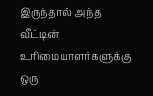இருந்தால் அந்த வீட்டின் உரிமையாளர்களுக்கு ஒரு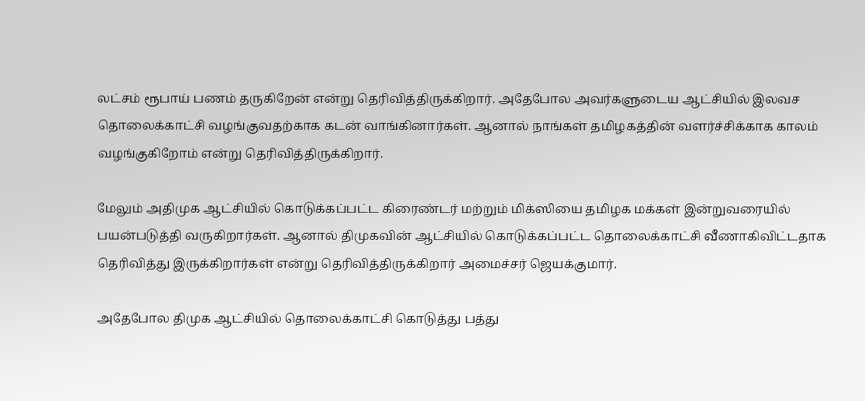லட்சம் ரூபாய் பணம் தருகிறேன் என்று தெரிவித்திருக்கிறார். அதேபோல அவர்களுடைய ஆட்சியில் இலவச தொலைக்காட்சி வழங்குவதற்காக கடன் வாங்கினார்கள். ஆனால் நாங்கள் தமிழகத்தின் வளர்ச்சிக்காக காலம் வழங்குகிறோம் என்று தெரிவித்திருக்கிறார்.

மேலும் அதிமுக ஆட்சியில் கொடுக்கப்பட்ட கிரைண்டர் மற்றும் மிக்ஸியை தமிழக மக்கள் இன்றுவரையில் பயன்படுத்தி வருகிறார்கள். ஆனால் திமுகவின் ஆட்சியில் கொடுக்கப்பட்ட தொலைக்காட்சி வீணாகிவிட்டதாக தெரிவித்து இருக்கிறார்கள் என்று தெரிவித்திருக்கிறார் அமைச்சர் ஜெயக்குமார்.

அதேபோல திமுக ஆட்சியில் தொலைக்காட்சி கொடுத்து பத்து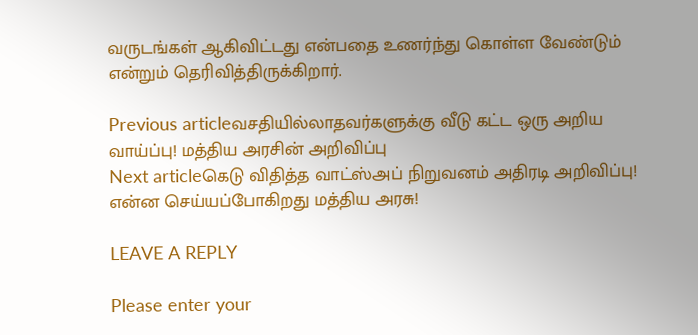வருடங்கள் ஆகிவிட்டது என்பதை உணர்ந்து கொள்ள வேண்டும் என்றும் தெரிவித்திருக்கிறார்.

Previous articleவசதியில்லாதவர்களுக்கு வீடு கட்ட ஒரு அறிய வாய்ப்பு! மத்திய அரசின் அறிவிப்பு
Next articleகெடு விதித்த வாட்ஸ்அப் நிறுவனம் அதிரடி அறிவிப்பு! என்ன செய்யப்போகிறது மத்திய அரசு!

LEAVE A REPLY

Please enter your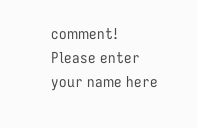comment!
Please enter your name here